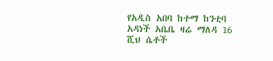የአዲስ አበባ ከተማ ከንቲባ አዳነች አቤቤ ዛሬ ማለዳ 16 ሺህ ሴቶች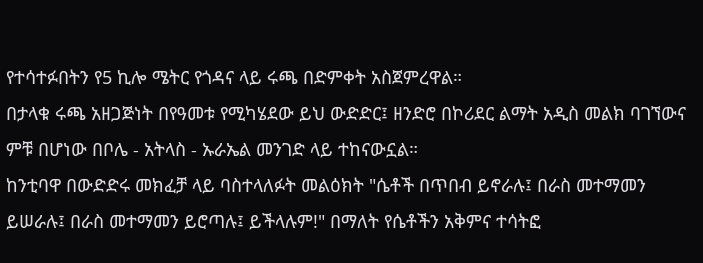የተሳተፉበትን የ5 ኪሎ ሜትር የጎዳና ላይ ሩጫ በድምቀት አስጀምረዋል።
በታላቁ ሩጫ አዘጋጅነት በየዓመቱ የሚካሄደው ይህ ውድድር፤ ዘንድሮ በኮሪደር ልማት አዲስ መልክ ባገኘውና ምቹ በሆነው በቦሌ - አትላስ - ኡራኤል መንገድ ላይ ተከናውኗል።
ከንቲባዋ በውድድሩ መክፈቻ ላይ ባስተላለፉት መልዕክት "ሴቶች በጥበብ ይኖራሉ፤ በራስ መተማመን ይሠራሉ፤ በራስ መተማመን ይሮጣሉ፤ ይችላሉም!" በማለት የሴቶችን አቅምና ተሳትፎ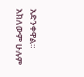አድንቀዋል።
አክለውም ሁሉም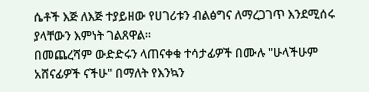ሴቶች እጅ ለእጅ ተያይዘው የሀገሪቱን ብልፅግና ለማረጋገጥ እንደሚሰሩ ያላቸውን እምነት ገልጸዋል።
በመጨረሻም ውድድሩን ላጠናቀቁ ተሳታፊዎች በሙሉ "ሁላችሁም አሸናፊዎች ናችሁ" በማለት የእንኳን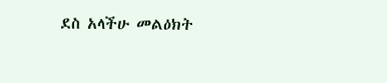ደስ አላችሁ መልዕክት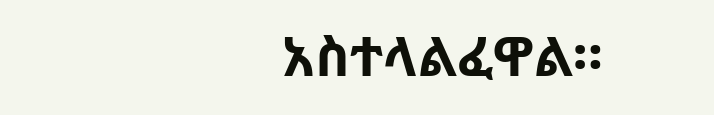አስተላልፈዋል።